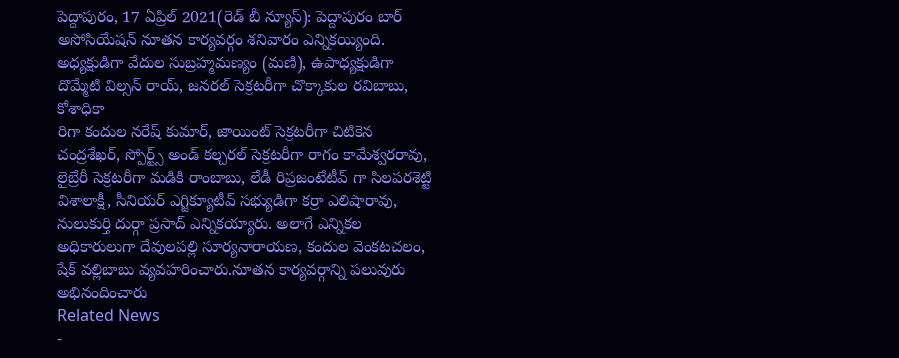పెద్దాపురం, 17 ఏప్రిల్ 2021(రెడ్ బీ న్యూస్): పెద్దాపురం బార్ అసోసియేషన్ నూతన కార్యవర్గం శనివారం ఎన్నికయ్యింది. అధ్యక్షుడిగా వేదుల సుబ్రహ్మమణ్యం (మణి), ఉపాధ్యక్షుడిగా దొమ్మేటి విల్సన్ రాయ్, జనరల్ సెక్రటరీగా చొక్కాకుల రవిబాబు, కోశాధికా
రిగా కందుల నరేష్ కుమార్, జాయింట్ సెక్రటరీగా చిటికెన చంద్రశేఖర్, స్పోర్ట్స్ అండ్ కల్చరల్ సెక్రటరీగా రాగం కామేశ్వరరావు, లైబ్రేరీ సెక్రటరీగా మడికి రాంబాబు, లేడీ రిప్రజంటేటీవ్ గా సిలపరశెట్టి విశాలాక్షీ, సీనియర్ ఎగ్జిక్యూటీవ్ సభ్యుడిగా కర్రా ఎలిషారావు, నులుకుర్తి దుర్గా ప్రసాద్ ఎన్నికయ్యారు. అలాగే ఎన్నికల అధికారులుగా దేవులపల్లి సూర్యనారాయణ, కందుల వెంకటచలం, షేక్ వల్లిబాబు వ్యవహరించారు.నూతన కార్యవర్గాన్ని పలువురు అభినందించారు
Related News
-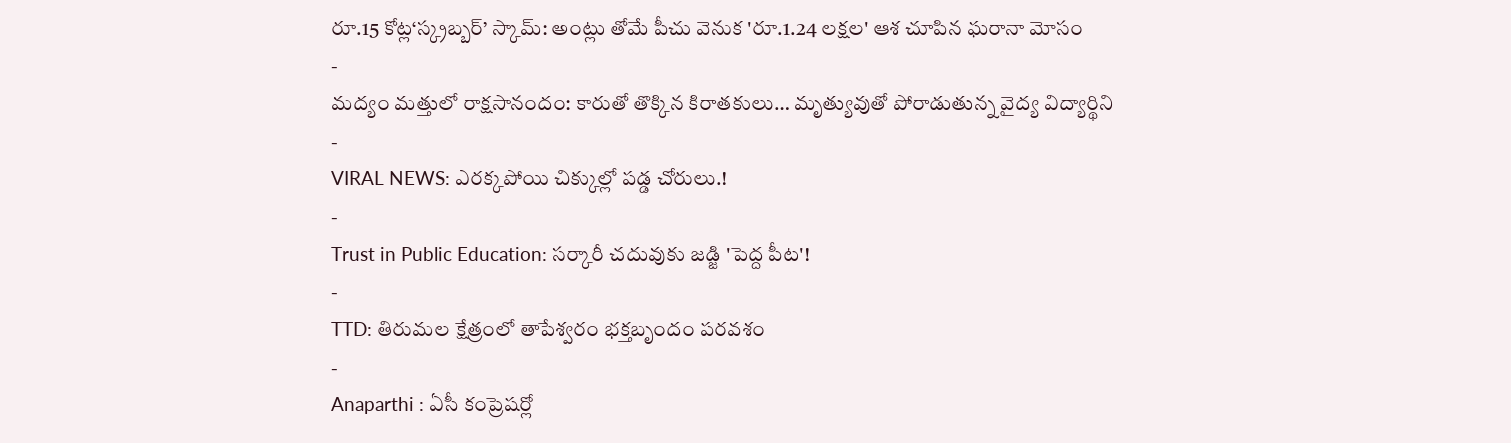రూ.15 కోట్ల‘స్క్రబ్బర్’ స్కామ్: అంట్లు తోమే పీచు వెనుక 'రూ.1.24 లక్షల' ఆశ చూపిన ఘరానా మోసం
-
మద్యం మత్తులో రాక్షసానందం: కారుతో తొక్కిన కిరాతకులు… మృత్యువుతో పోరాడుతున్న వైద్య విద్యార్థిని
-
VIRAL NEWS: ఎరక్కపోయి చిక్కుల్లో పడ్డ చోరులు.!
-
Trust in Public Education: సర్కారీ చదువుకు జడ్జి 'పెద్ద పీట'!
-
TTD: తిరుమల క్షేత్రంలో తాపేశ్వరం భక్తబృందం పరవశం
-
Anaparthi : ఏసీ కంప్రెషర్లో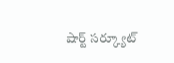షార్ట్ సర్క్యూట్